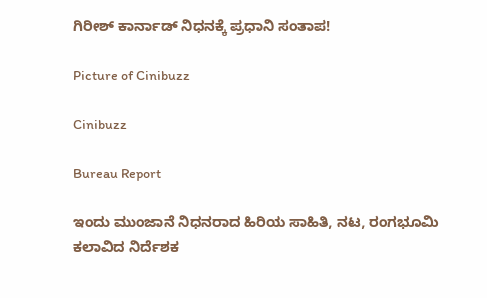ಗಿರೀಶ್ ಕಾರ್ನಾಡ್ ನಿಧನಕ್ಕೆ ಪ್ರಧಾನಿ ಸಂತಾಪ!

Picture of Cinibuzz

Cinibuzz

Bureau Report

ಇಂದು ಮುಂಜಾನೆ ನಿಧನರಾದ ಹಿರಿಯ ಸಾಹಿತಿ, ನಟ, ರಂಗಭೂಮಿ ಕಲಾವಿದ ನಿರ್ದೆಶಕ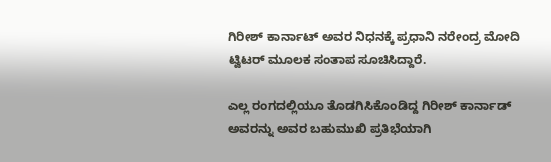ಗಿರೀಶ್ ಕಾರ್ನಾಟ್ ಅವರ ನಿಧನಕ್ಕೆ ಪ್ರಧಾನಿ ನರೇಂದ್ರ ಮೋದಿ ಟ್ವಿಟರ್ ಮೂಲಕ ಸಂತಾಪ ಸೂಚಿಸಿದ್ದಾರೆ.

ಎಲ್ಲ ರಂಗದಲ್ಲಿಯೂ ತೊಡಗಿಸಿಕೊಂಡಿದ್ದ ಗಿರೀಶ್ ಕಾರ್ನಾಡ್ ಅವರನ್ನು ಅವರ ಬಹುಮುಖಿ ಪ್ರತಿಭೆಯಾಗಿ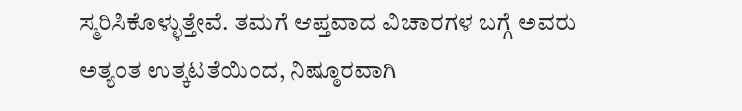ಸ್ಮರಿಸಿಕೊಳ್ಳುತ್ತೇವೆ. ತಮಗೆ ಆಪ್ತವಾದ ವಿಚಾರಗಳ ಬಗ್ಗೆ ಅವರು ಅತ್ಯಂತ ಉತ್ಕಟತೆಯಿಂದ, ನಿಷ್ಠೂರವಾಗಿ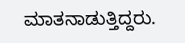ಮಾತನಾಡುತ್ತಿದ್ದರು.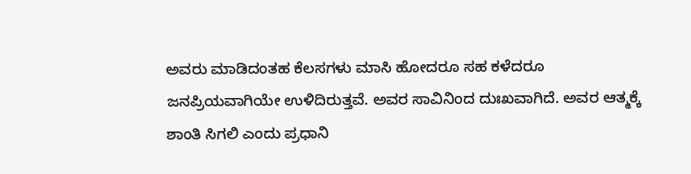ಅವರು ಮಾಡಿದಂತಹ ಕೆಲಸಗಳು ಮಾಸಿ ಹೋದರೂ ಸಹ ಕಳೆದರೂ ಜನಪ್ರಿಯವಾಗಿಯೇ ಉಳಿದಿರುತ್ತವೆ. ಅವರ ಸಾವಿನಿಂದ ದುಃಖವಾಗಿದೆ. ಅವರ ಆತ್ಮಕ್ಕೆ ಶಾಂತಿ ಸಿಗಲಿ ಎಂದು ಪ್ರಧಾನಿ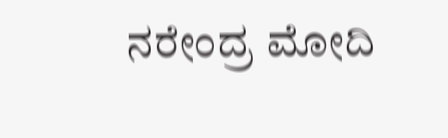ನರೇಂದ್ರ ಮೋದಿ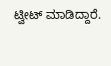ಟ್ವೀಟ್ ಮಾಡಿದ್ದಾರೆ.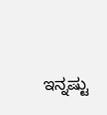ಇನ್ನಷ್ಟು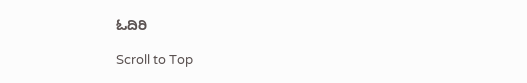ಓದಿರಿ

Scroll to Top